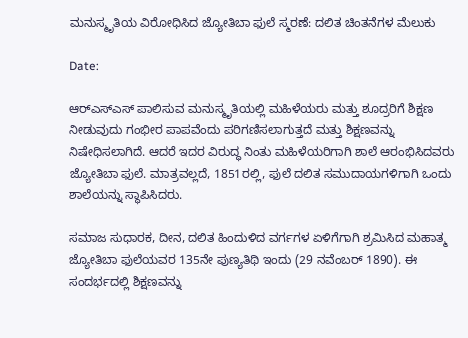ಮನುಸ್ಮೃತಿಯ ವಿರೋಧಿಸಿದ ಜ್ಯೋತಿಬಾ ಫುಲೆ ಸ್ಮರಣೆ: ದಲಿತ ಚಿಂತನೆಗಳ ಮೆಲುಕು

Date:

ಆರ್‌ಎಸ್‌ಎಸ್‌ ಪಾಲಿಸುವ ಮನುಸ್ಮೃತಿಯಲ್ಲಿ ಮಹಿಳೆಯರು ಮತ್ತು ಶೂದ್ರರಿಗೆ ಶಿಕ್ಷಣ ನೀಡುವುದು ಗಂಭೀರ ಪಾಪವೆಂದು ಪರಿಗಣಿಸಲಾಗುತ್ತದೆ ಮತ್ತು ಶಿಕ್ಷಣವನ್ನು ನಿಷೇಧಿಸಲಾಗಿದೆ. ಆದರೆ ಇದರ ವಿರುದ್ಧ ನಿಂತು ಮಹಿಳೆಯರಿಗಾಗಿ ಶಾಲೆ ಆರಂಭಿಸಿದವರು ಜ್ಯೋತಿಬಾ ಫುಲೆ. ಮಾತ್ರವಲ್ಲದೆ, 1851ರಲ್ಲಿ, ಫುಲೆ ದಲಿತ ಸಮುದಾಯಗಳಿಗಾಗಿ ಒಂದು ಶಾಲೆಯನ್ನು ಸ್ಥಾಪಿಸಿದರು.

ಸಮಾಜ ಸುಧಾರಕ, ದೀನ, ದಲಿತ ಹಿಂದುಳಿದ ವರ್ಗಗಳ ಏಳಿಗೆಗಾಗಿ ಶ್ರಮಿಸಿದ ಮಹಾತ್ಮ ಜ್ಯೋತಿಬಾ ಫುಲೆಯವರ 135ನೇ ಪುಣ್ಯತಿಥಿ ಇಂದು (29 ನವೆಂಬರ್ 1890). ಈ ಸಂದರ್ಭದಲ್ಲಿ ಶಿಕ್ಷಣವನ್ನು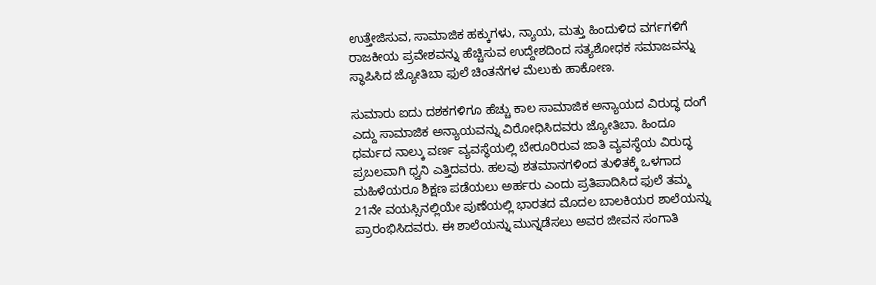ಉತ್ತೇಜಿಸುವ, ಸಾಮಾಜಿಕ ಹಕ್ಕುಗಳು, ನ್ಯಾಯ, ಮತ್ತು ಹಿಂದುಳಿದ ವರ್ಗಗಳಿಗೆ ರಾಜಕೀಯ ಪ್ರವೇಶವನ್ನು ಹೆಚ್ಚಿಸುವ ಉದ್ದೇಶದಿಂದ ಸತ್ಯಶೋಧಕ ಸಮಾಜವನ್ನು ಸ್ಥಾಪಿಸಿದ ಜ್ಯೋತಿಬಾ ಫುಲೆ ಚಿಂತನೆಗಳ ಮೆಲುಕು ಹಾಕೋಣ.

ಸುಮಾರು ಐದು ದಶಕಗಳಿಗೂ ಹೆಚ್ಚು ಕಾಲ ಸಾಮಾಜಿಕ ಅನ್ಯಾಯದ ವಿರುದ್ಧ ದಂಗೆ ಎದ್ದು ಸಾಮಾಜಿಕ ಅನ್ಯಾಯವನ್ನು ವಿರೋಧಿಸಿದವರು ಜ್ಯೋತಿಬಾ. ಹಿಂದೂ ಧರ್ಮದ ನಾಲ್ಕು ವರ್ಣ ವ್ಯವಸ್ಥೆಯಲ್ಲಿ ಬೇರೂರಿರುವ ಜಾತಿ ವ್ಯವಸ್ಥೆಯ ವಿರುದ್ಧ ಪ್ರಬಲವಾಗಿ ಧ್ವನಿ ಎತ್ತಿದವರು. ಹಲವು ಶತಮಾನಗಳಿಂದ ತುಳಿತಕ್ಕೆ ಒಳಗಾದ ಮಹಿಳೆಯರೂ ಶಿಕ್ಷಣ ಪಡೆಯಲು ಅರ್ಹರು ಎಂದು ಪ್ರತಿಪಾದಿಸಿದ ಫುಲೆ ತಮ್ಮ 21ನೇ ವಯಸ್ಸಿನಲ್ಲಿಯೇ ಪುಣೆಯಲ್ಲಿ ಭಾರತದ ಮೊದಲ ಬಾಲಕಿಯರ ಶಾಲೆಯನ್ನು ಪ್ರಾರಂಭಿಸಿದವರು. ಈ ಶಾಲೆಯನ್ನು ಮುನ್ನಡೆಸಲು ಅವರ ಜೀವನ ಸಂಗಾತಿ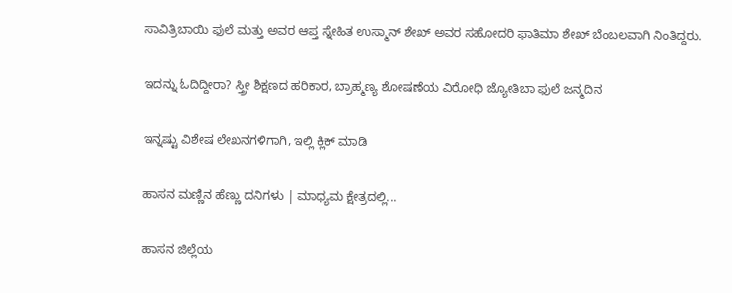ಸಾವಿತ್ರಿಬಾಯಿ ಫುಲೆ ಮತ್ತು ಅವರ ಆಪ್ತ ಸ್ನೇಹಿತ ಉಸ್ಮಾನ್ ಶೇಖ್ ಅವರ ಸಹೋದರಿ ಫಾತಿಮಾ ಶೇಖ್ ಬೆಂಬಲವಾಗಿ ನಿಂತಿದ್ದರು.

ಇದನ್ನು ಓದಿದ್ದೀರಾ? ಸ್ತ್ರೀ ಶಿಕ್ಷಣದ ಹರಿಕಾರ, ಬ್ರಾಹ್ಮಣ್ಯ ಶೋಷಣೆಯ ವಿರೋಧಿ ಜ್ಯೋತಿಬಾ ಫುಲೆ ಜನ್ಮದಿನ

ಇನ್ನಷ್ಟು ವಿಶೇಷ ಲೇಖನಗಳಿಗಾಗಿ, ಇಲ್ಲಿ ಕ್ಲಿಕ್ ಮಾಡಿ

ಹಾಸನ ಮಣ್ಣಿನ ಹೆಣ್ಣು ದನಿಗಳು | ಮಾಧ್ಯಮ ಕ್ಷೇತ್ರದಲ್ಲಿ...

ಹಾಸನ ಜಿಲ್ಲೆಯ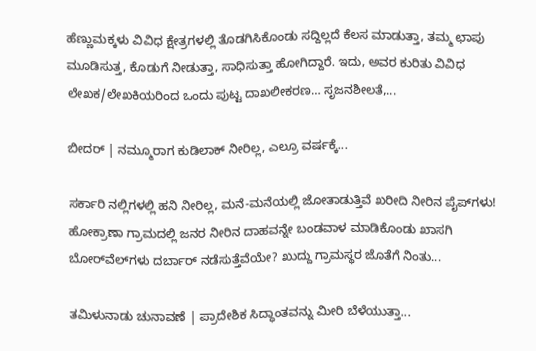ಹೆಣ್ಣುಮಕ್ಕಳು ವಿವಿಧ ಕ್ಷೇತ್ರಗಳಲ್ಲಿ ತೊಡಗಿಸಿಕೊಂಡು ಸದ್ದಿಲ್ಲದೆ ಕೆಲಸ ಮಾಡುತ್ತಾ, ತಮ್ಮ ಛಾಪು ಮೂಡಿಸುತ್ತ, ಕೊಡುಗೆ ನೀಡುತ್ತಾ, ಸಾಧಿಸುತ್ತಾ ಹೋಗಿದ್ದಾರೆ. ಇದು, ಅವರ ಕುರಿತು ವಿವಿಧ ಲೇಖಕ/ಲೇಖಕಿಯರಿಂದ ಒಂದು ಪುಟ್ಟ ದಾಖಲೀಕರಣ… ಸೃಜನಶೀಲತೆ,...

ಬೀದರ್ | ನಮ್ಮೂರಾಗ ಕುಡಿಲಾಕ್ ನೀರಿಲ್ಲ, ಎಲ್ರೂ ವರ್ಷಕ್ಕೆ...

ಸರ್ಕಾರಿ ನಲ್ಲಿಗಳಲ್ಲಿ ಹನಿ ನೀರಿಲ್ಲ, ಮನೆ-ಮನೆಯಲ್ಲಿ ಜೋತಾಡುತ್ತಿವೆ ಖರೀದಿ ನೀರಿನ ಪೈಪ್‌ಗಳು! ಹೋಕ್ರಾಣಾ ಗ್ರಾಮದಲ್ಲಿ ಜನರ ನೀರಿನ ದಾಹವನ್ನೇ ಬಂಡವಾಳ ಮಾಡಿಕೊಂಡು ಖಾಸಗಿ ಬೋರ್‌ವೆಲ್‌ಗಳು ದರ್ಬಾರ್‌ ನಡೆಸುತ್ತೆವೆಯೇ? ಖುದ್ದು ಗ್ರಾಮಸ್ಥರ ಜೊತೆಗೆ ನಿಂತು...

ತಮಿಳುನಾಡು ಚುನಾವಣೆ | ಪ್ರಾದೇಶಿಕ ಸಿದ್ಧಾಂತವನ್ನು ಮೀರಿ ಬೆಳೆಯುತ್ತಾ...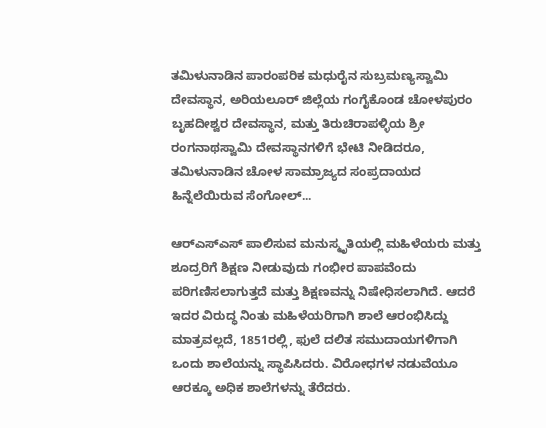ತಮಿಳುನಾಡಿನ ಪಾರಂಪರಿಕ ಮಧುರೈನ ಸುಬ್ರಮಣ್ಯಸ್ವಾಮಿ ದೇವಸ್ಥಾನ, ಅರಿಯಲೂರ್ ಜಿಲ್ಲೆಯ ಗಂಗೈಕೊಂಡ ಚೋಳಪುರಂ ಬೃಹದೀಶ್ವರ ದೇವಸ್ಥಾನ, ಮತ್ತು ತಿರುಚಿರಾಪಳ್ಳಿಯ ಶ್ರೀ ರಂಗನಾಥಸ್ವಾಮಿ ದೇವಸ್ಥಾನಗಳಿಗೆ ಭೇಟಿ ನೀಡಿದರೂ, ತಮಿಳುನಾಡಿನ ಚೋಳ ಸಾಮ್ರಾಜ್ಯದ ಸಂಪ್ರದಾಯದ ಹಿನ್ನೆಲೆಯಿರುವ ಸೆಂಗೋಲ್...

ಆರ್‌ಎಸ್‌ಎಸ್‌ ಪಾಲಿಸುವ ಮನುಸ್ಮೃತಿಯಲ್ಲಿ ಮಹಿಳೆಯರು ಮತ್ತು ಶೂದ್ರರಿಗೆ ಶಿಕ್ಷಣ ನೀಡುವುದು ಗಂಭೀರ ಪಾಪವೆಂದು ಪರಿಗಣಿಸಲಾಗುತ್ತದೆ ಮತ್ತು ಶಿಕ್ಷಣವನ್ನು ನಿಷೇಧಿಸಲಾಗಿದೆ. ಆದರೆ ಇದರ ವಿರುದ್ಧ ನಿಂತು ಮಹಿಳೆಯರಿಗಾಗಿ ಶಾಲೆ ಆರಂಭಿಸಿದ್ದು ಮಾತ್ರವಲ್ಲದೆ, 1851ರಲ್ಲಿ, ಫುಲೆ ದಲಿತ ಸಮುದಾಯಗಳಿಗಾಗಿ ಒಂದು ಶಾಲೆಯನ್ನು ಸ್ಥಾಪಿಸಿದರು. ವಿರೋಧಗಳ ನಡುವೆಯೂ ಆರಕ್ಕೂ ಅಧಿಕ ಶಾಲೆಗಳನ್ನು ತೆರೆದರು.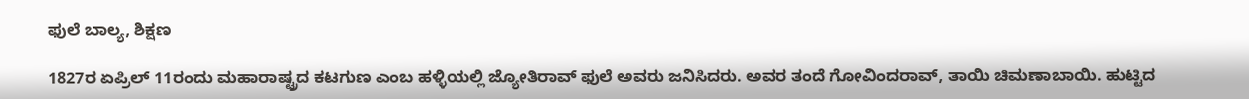ಫುಲೆ ಬಾಲ್ಯ, ಶಿಕ್ಷಣ

1827ರ ಏಪ್ರಿಲ್ 11ರಂದು ಮಹಾರಾಷ್ಟ್ರದ ಕಟಗುಣ ಎಂಬ ಹಳ್ಳಿಯಲ್ಲಿ ಜ್ಯೋತಿರಾವ್ ಫುಲೆ ಅವರು ಜನಿಸಿದರು. ಅವರ ತಂದೆ ಗೋವಿಂದರಾವ್, ತಾಯಿ ಚಿಮಣಾಬಾಯಿ. ಹುಟ್ಟಿದ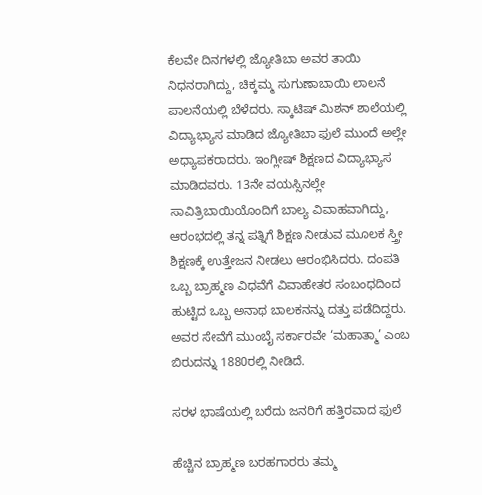ಕೆಲವೇ ದಿನಗಳಲ್ಲಿ ಜ್ಯೋತಿಬಾ ಅವರ ತಾಯಿ ನಿಧನರಾಗಿದ್ದು, ಚಿಕ್ಕಮ್ಮ ಸುಗುಣಾಬಾಯಿ ಲಾಲನೆ ಪಾಲನೆಯಲ್ಲಿ ಬೆಳೆದರು. ಸ್ಕಾಟಿಷ್ ಮಿಶನ್ ಶಾಲೆಯಲ್ಲಿ ವಿದ್ಯಾಭ್ಯಾಸ ಮಾಡಿದ ಜ್ಯೋತಿಬಾ ಫುಲೆ ಮುಂದೆ ಅಲ್ಲೇ ಅಧ್ಯಾಪಕರಾದರು. ಇಂಗ್ಲೀಷ್ ಶಿಕ್ಷಣದ ವಿದ್ಯಾಭ್ಯಾಸ ಮಾಡಿದವರು. 13ನೇ ವಯಸ್ಸಿನಲ್ಲೇ ಸಾವಿತ್ರಿಬಾಯಿಯೊಂದಿಗೆ ಬಾಲ್ಯ ವಿವಾಹವಾಗಿದ್ದು, ಆರಂಭದಲ್ಲಿ ತನ್ನ ಪತ್ನಿಗೆ ಶಿಕ್ಷಣ ನೀಡುವ ಮೂಲಕ ಸ್ತ್ರೀ ಶಿಕ್ಷಣಕ್ಕೆ ಉತ್ತೇಜನ ನೀಡಲು ಆರಂಭಿಸಿದರು. ದಂಪತಿ ಒಬ್ಬ ಬ್ರಾಹ್ಮಣ ವಿಧವೆಗೆ ವಿವಾಹೇತರ ಸಂಬಂಧದಿಂದ ಹುಟ್ಟಿದ ಒಬ್ಬ ಅನಾಥ ಬಾಲಕನನ್ನು ದತ್ತು ಪಡೆದಿದ್ದರು. ಅವರ ಸೇವೆಗೆ ಮುಂಬೈ ಸರ್ಕಾರವೇ ‘ಮಹಾತ್ಮಾ’ ಎಂಬ ಬಿರುದನ್ನು 1880ರಲ್ಲಿ ನೀಡಿದೆ.

ಸರಳ ಭಾಷೆಯಲ್ಲಿ ಬರೆದು ಜನರಿಗೆ ಹತ್ತಿರವಾದ ಫುಲೆ

ಹೆಚ್ಚಿನ ಬ್ರಾಹ್ಮಣ ಬರಹಗಾರರು ತಮ್ಮ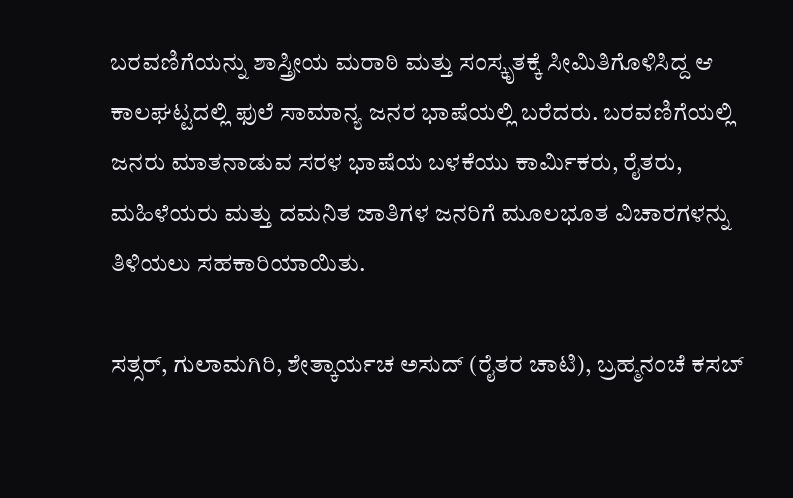ಬರವಣಿಗೆಯನ್ನು ಶಾಸ್ತ್ರೀಯ ಮರಾಠಿ ಮತ್ತು ಸಂಸ್ಕೃತಕ್ಕೆ ಸೀಮಿತಿಗೊಳಿಸಿದ್ದ ಆ ಕಾಲಘಟ್ಟದಲ್ಲಿ ಫುಲೆ ಸಾಮಾನ್ಯ ಜನರ ಭಾಷೆಯಲ್ಲಿ ಬರೆದರು. ಬರವಣಿಗೆಯಲ್ಲಿ ಜನರು ಮಾತನಾಡುವ ಸರಳ ಭಾಷೆಯ ಬಳಕೆಯು ಕಾರ್ಮಿಕರು, ರೈತರು, ಮಹಿಳೆಯರು ಮತ್ತು ದಮನಿತ ಜಾತಿಗಳ ಜನರಿಗೆ ಮೂಲಭೂತ ವಿಚಾರಗಳನ್ನು ತಿಳಿಯಲು ಸಹಕಾರಿಯಾಯಿತು.

ಸತ್ಸರ್, ಗುಲಾಮಗಿರಿ, ಶೇತ್ಕಾರ್ಯಚ ಅಸುದ್ (ರೈತರ ಚಾಟಿ), ಬ್ರಹ್ಮನಂಚೆ ಕಸಬ್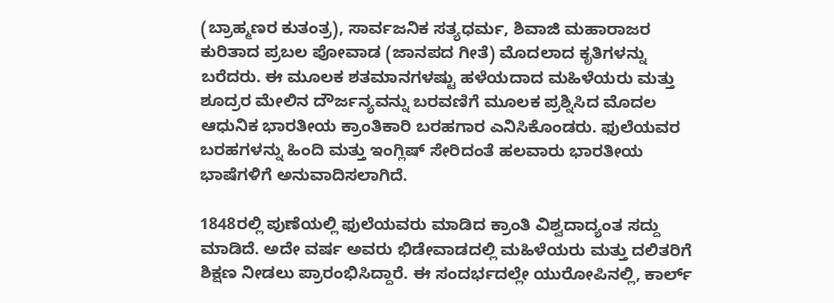(ಬ್ರಾಹ್ಮಣರ ಕುತಂತ್ರ), ಸಾರ್ವಜನಿಕ ಸತ್ಯಧರ್ಮ, ಶಿವಾಜಿ ಮಹಾರಾಜರ ಕುರಿತಾದ ಪ್ರಬಲ ಪೋವಾಡ (ಜಾನಪದ ಗೀತೆ) ಮೊದಲಾದ ಕೃತಿಗಳನ್ನು ಬರೆದರು. ಈ ಮೂಲಕ ಶತಮಾನಗಳಷ್ಟು ಹಳೆಯದಾದ ಮಹಿಳೆಯರು ಮತ್ತು ಶೂದ್ರರ ಮೇಲಿನ ದೌರ್ಜನ್ಯವನ್ನು ಬರವಣಿಗೆ ಮೂಲಕ ಪ್ರಶ್ನಿಸಿದ ಮೊದಲ ಆಧುನಿಕ ಭಾರತೀಯ ಕ್ರಾಂತಿಕಾರಿ ಬರಹಗಾರ ಎನಿಸಿಕೊಂಡರು. ಫುಲೆಯವರ ಬರಹಗಳನ್ನು ಹಿಂದಿ ಮತ್ತು ಇಂಗ್ಲಿಷ್ ಸೇರಿದಂತೆ ಹಲವಾರು ಭಾರತೀಯ ಭಾಷೆಗಳಿಗೆ ಅನುವಾದಿಸಲಾಗಿದೆ.

1848ರಲ್ಲಿ ಪುಣೆಯಲ್ಲಿ ಫುಲೆಯವರು ಮಾಡಿದ ಕ್ರಾಂತಿ ವಿಶ್ವದಾದ್ಯಂತ ಸದ್ದು ಮಾಡಿದೆ. ಅದೇ ವರ್ಷ ಅವರು ಭಿಡೇವಾಡದಲ್ಲಿ ಮಹಿಳೆಯರು ಮತ್ತು ದಲಿತರಿಗೆ ಶಿಕ್ಷಣ ನೀಡಲು ಪ್ರಾರಂಭಿಸಿದ್ದಾರೆ. ಈ ಸಂದರ್ಭದಲ್ಲೇ ಯುರೋಪಿನಲ್ಲಿ, ಕಾರ್ಲ್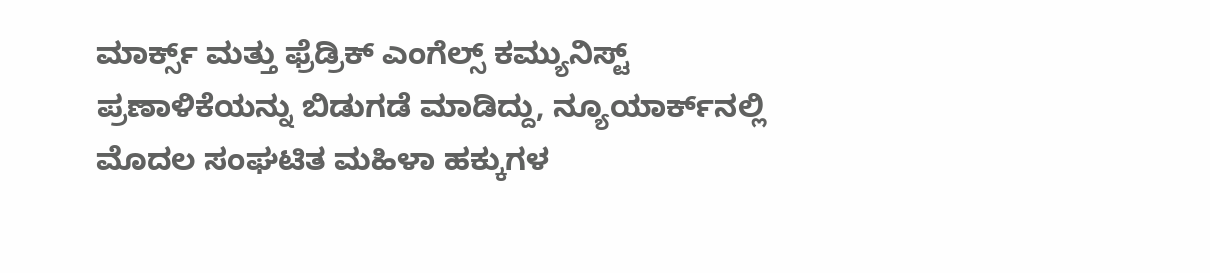ಮಾರ್ಕ್ಸ್ ಮತ್ತು ಫ್ರೆಡ್ರಿಕ್ ಎಂಗೆಲ್ಸ್ ಕಮ್ಯುನಿಸ್ಟ್ ಪ್ರಣಾಳಿಕೆಯನ್ನು ಬಿಡುಗಡೆ ಮಾಡಿದ್ದು, ನ್ಯೂಯಾರ್ಕ್‌ನಲ್ಲಿ ಮೊದಲ ಸಂಘಟಿತ ಮಹಿಳಾ ಹಕ್ಕುಗಳ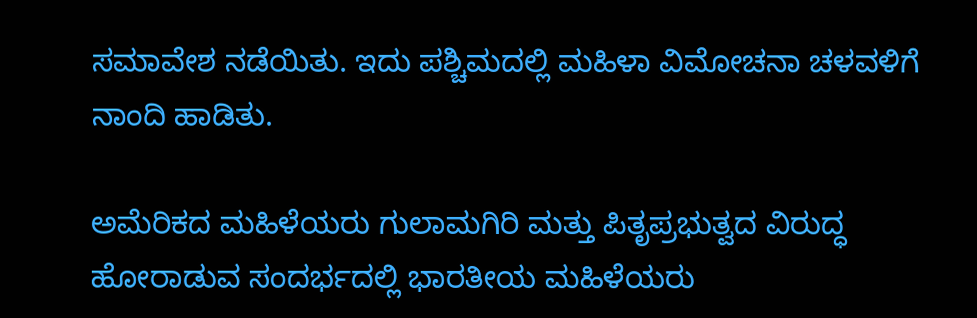ಸಮಾವೇಶ ನಡೆಯಿತು. ಇದು ಪಶ್ಚಿಮದಲ್ಲಿ ಮಹಿಳಾ ವಿಮೋಚನಾ ಚಳವಳಿಗೆ ನಾಂದಿ ಹಾಡಿತು.

ಅಮೆರಿಕದ ಮಹಿಳೆಯರು ಗುಲಾಮಗಿರಿ ಮತ್ತು ಪಿತೃಪ್ರಭುತ್ವದ ವಿರುದ್ಧ ಹೋರಾಡುವ ಸಂದರ್ಭದಲ್ಲಿ ಭಾರತೀಯ ಮಹಿಳೆಯರು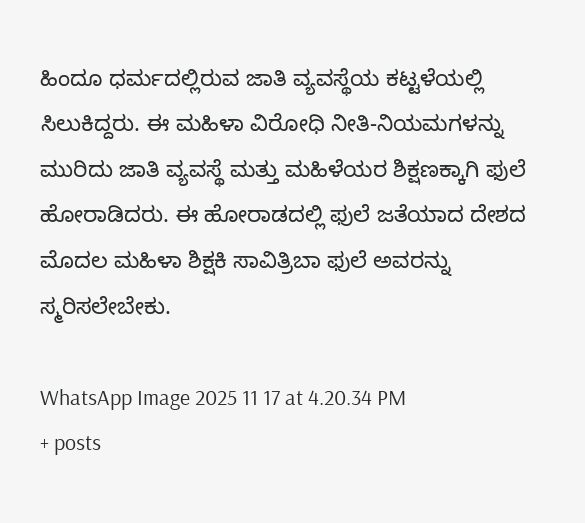ಹಿಂದೂ ಧರ್ಮದಲ್ಲಿರುವ ಜಾತಿ ವ್ಯವಸ್ಥೆಯ ಕಟ್ಟಳೆಯಲ್ಲಿ ಸಿಲುಕಿದ್ದರು. ಈ ಮಹಿಳಾ ವಿರೋಧಿ ನೀತಿ-ನಿಯಮಗಳನ್ನು ಮುರಿದು ಜಾತಿ ವ್ಯವಸ್ಥೆ ಮತ್ತು ಮಹಿಳೆಯರ ಶಿಕ್ಷಣಕ್ಕಾಗಿ ಫುಲೆ ಹೋರಾಡಿದರು. ಈ ಹೋರಾಡದಲ್ಲಿ ಫುಲೆ ಜತೆಯಾದ ದೇಶದ ಮೊದಲ ಮಹಿಳಾ ಶಿಕ್ಷಕಿ ಸಾವಿತ್ರಿಬಾ ಫುಲೆ ಅವರನ್ನು ಸ್ಮರಿಸಲೇಬೇಕು.

WhatsApp Image 2025 11 17 at 4.20.34 PM
+ posts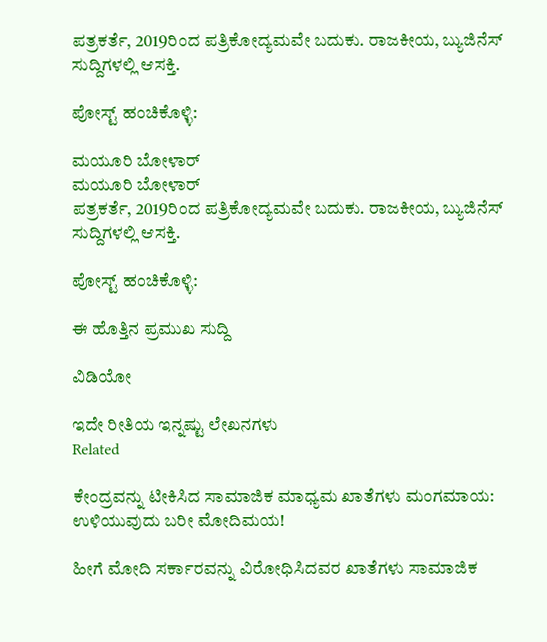ಪತ್ರಕರ್ತೆ, 2019ರಿಂದ ಪತ್ರಿಕೋದ್ಯಮವೇ ಬದುಕು. ರಾಜಕೀಯ, ಬ್ಯುಜಿನೆಸ್‌ ಸುದ್ದಿಗಳಲ್ಲಿ ಆಸಕ್ತಿ.

ಪೋಸ್ಟ್ ಹಂಚಿಕೊಳ್ಳಿ:

ಮಯೂರಿ ಬೋಳಾರ್
ಮಯೂರಿ ಬೋಳಾರ್
ಪತ್ರಕರ್ತೆ, 2019ರಿಂದ ಪತ್ರಿಕೋದ್ಯಮವೇ ಬದುಕು. ರಾಜಕೀಯ, ಬ್ಯುಜಿನೆಸ್‌ ಸುದ್ದಿಗಳಲ್ಲಿ ಆಸಕ್ತಿ.

ಪೋಸ್ಟ್ ಹಂಚಿಕೊಳ್ಳಿ:

ಈ ಹೊತ್ತಿನ ಪ್ರಮುಖ ಸುದ್ದಿ

ವಿಡಿಯೋ

ಇದೇ ರೀತಿಯ ಇನ್ನಷ್ಟು ಲೇಖನಗಳು
Related

ಕೇಂದ್ರವನ್ನು ಟೀಕಿಸಿದ ಸಾಮಾಜಿಕ ಮಾಧ್ಯಮ ಖಾತೆಗಳು ಮಂಗಮಾಯ: ಉಳಿಯುವುದು ಬರೀ ಮೋದಿಮಯ!

ಹೀಗೆ ಮೋದಿ ಸರ್ಕಾರವನ್ನು ವಿರೋಧಿಸಿದವರ ಖಾತೆಗಳು ಸಾಮಾಜಿಕ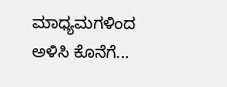ಮಾಧ್ಯಮಗಳಿಂದ ಅಳಿಸಿ ಕೊನೆಗೆ...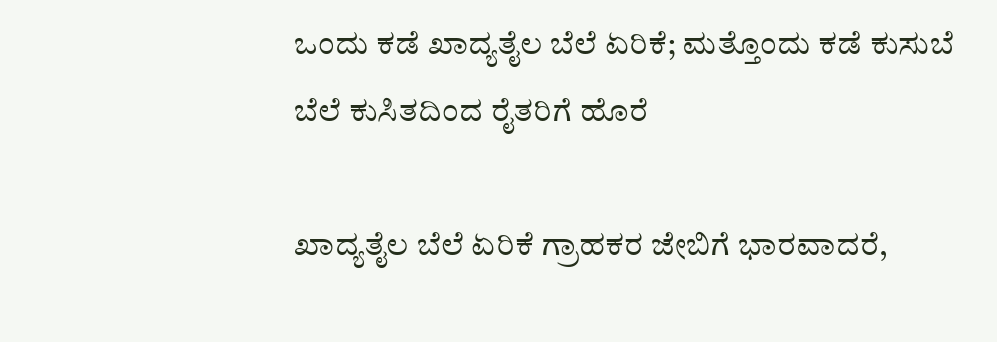ಒಂದು ಕಡೆ ಖಾದ್ಯತೈಲ ಬೆಲೆ ಏರಿಕೆ; ಮತ್ತೊಂದು ಕಡೆ ಕುಸುಬೆ ಬೆಲೆ ಕುಸಿತದಿಂದ ರೈತರಿಗೆ ಹೊರೆ

ಖಾದ್ಯತೈಲ ಬೆಲೆ ಏರಿಕೆ ಗ್ರಾಹಕರ ಜೇಬಿಗೆ ಭಾರವಾದರೆ,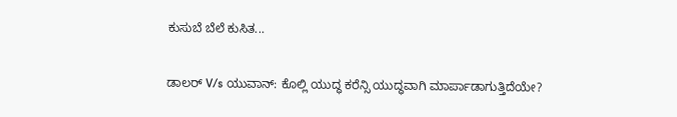ಕುಸುಬೆ ಬೆಲೆ ಕುಸಿತ...

ಡಾಲರ್ V/s ಯುವಾನ್: ಕೊಲ್ಲಿ ಯುದ್ಧ ಕರೆನ್ಸಿ ಯುದ್ಧವಾಗಿ ಮಾರ್ಪಾಡಾಗುತ್ತಿದೆಯೇ?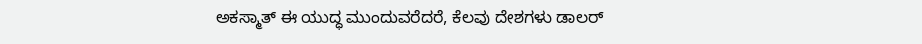ಅಕಸ್ಮಾತ್ ಈ ಯುದ್ಧ ಮುಂದುವರೆದರೆ, ಕೆಲವು ದೇಶಗಳು ಡಾಲರ್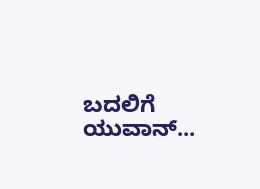ಬದಲಿಗೆ ಯುವಾನ್...